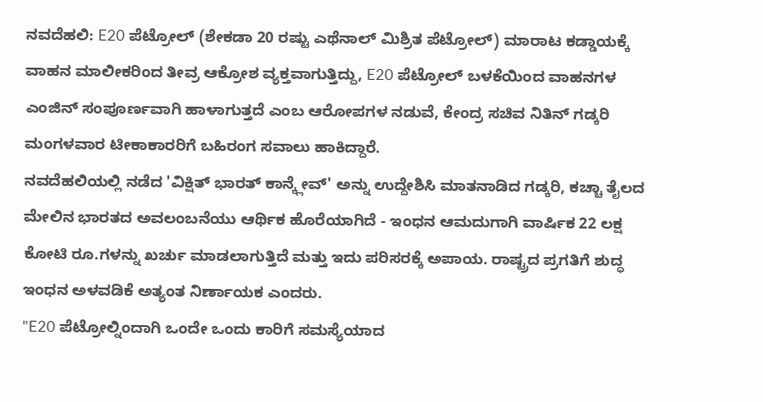ನವದೆಹಲಿ: E20 ಪೆಟ್ರೋಲ್ (ಶೇಕಡಾ 20 ರಷ್ಟು ಎಥೆನಾಲ್ ಮಿಶ್ರಿತ ಪೆಟ್ರೋಲ್) ಮಾರಾಟ ಕಡ್ಡಾಯಕ್ಕೆ ವಾಹನ ಮಾಲೀಕರಿಂದ ತೀವ್ರ ಆಕ್ರೋಶ ವ್ಯಕ್ತವಾಗುತ್ತಿದ್ದು, E20 ಪೆಟ್ರೋಲ್ ಬಳಕೆಯಿಂದ ವಾಹನಗಳ ಎಂಜಿನ್ ಸಂಪೂರ್ಣವಾಗಿ ಹಾಳಾಗುತ್ತದೆ ಎಂಬ ಆರೋಪಗಳ ನಡುವೆ, ಕೇಂದ್ರ ಸಚಿವ ನಿತಿನ್ ಗಡ್ಕರಿ ಮಂಗಳವಾರ ಟೀಕಾಕಾರರಿಗೆ ಬಹಿರಂಗ ಸವಾಲು ಹಾಕಿದ್ದಾರೆ.
ನವದೆಹಲಿಯಲ್ಲಿ ನಡೆದ 'ವಿಕ್ಷಿತ್ ಭಾರತ್ ಕಾನ್ಕ್ಲೇವ್' ಅನ್ನು ಉದ್ದೇಶಿಸಿ ಮಾತನಾಡಿದ ಗಡ್ಕರಿ, ಕಚ್ಚಾ ತೈಲದ ಮೇಲಿನ ಭಾರತದ ಅವಲಂಬನೆಯು ಆರ್ಥಿಕ ಹೊರೆಯಾಗಿದೆ - ಇಂಧನ ಆಮದುಗಾಗಿ ವಾರ್ಷಿಕ 22 ಲಕ್ಷ ಕೋಟಿ ರೂ.ಗಳನ್ನು ಖರ್ಚು ಮಾಡಲಾಗುತ್ತಿದೆ ಮತ್ತು ಇದು ಪರಿಸರಕ್ಕೆ ಅಪಾಯ. ರಾಷ್ಟ್ರದ ಪ್ರಗತಿಗೆ ಶುದ್ಧ ಇಂಧನ ಅಳವಡಿಕೆ ಅತ್ಯಂತ ನಿರ್ಣಾಯಕ ಎಂದರು.
"E20 ಪೆಟ್ರೋಲ್ನಿಂದಾಗಿ ಒಂದೇ ಒಂದು ಕಾರಿಗೆ ಸಮಸ್ಯೆಯಾದ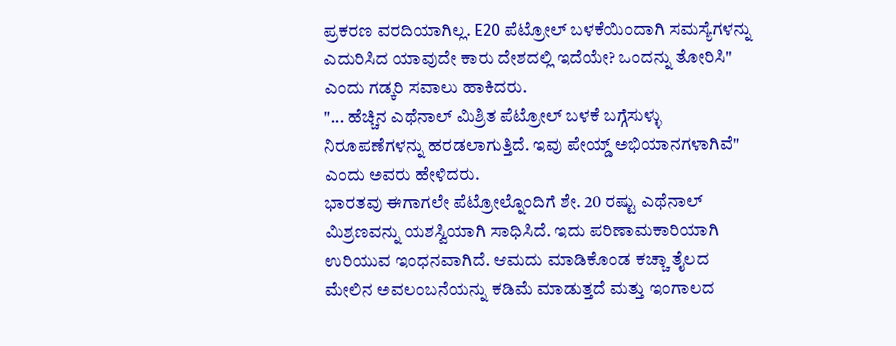ಪ್ರಕರಣ ವರದಿಯಾಗಿಲ್ಲ. E20 ಪೆಟ್ರೋಲ್ ಬಳಕೆಯಿಂದಾಗಿ ಸಮಸ್ಯೆಗಳನ್ನು ಎದುರಿಸಿದ ಯಾವುದೇ ಕಾರು ದೇಶದಲ್ಲಿ ಇದೆಯೇ? ಒಂದನ್ನು ತೋರಿಸಿ" ಎಂದು ಗಡ್ಕರಿ ಸವಾಲು ಹಾಕಿದರು.
"... ಹೆಚ್ಚಿನ ಎಥೆನಾಲ್ ಮಿಶ್ರಿತ ಪೆಟ್ರೋಲ್ ಬಳಕೆ ಬಗ್ಗೆಸುಳ್ಳು ನಿರೂಪಣೆಗಳನ್ನು ಹರಡಲಾಗುತ್ತಿದೆ. ಇವು ಪೇಯ್ಡ್ ಅಭಿಯಾನಗಳಾಗಿವೆ" ಎಂದು ಅವರು ಹೇಳಿದರು.
ಭಾರತವು ಈಗಾಗಲೇ ಪೆಟ್ರೋಲ್ನೊಂದಿಗೆ ಶೇ. 20 ರಷ್ಟು ಎಥೆನಾಲ್ ಮಿಶ್ರಣವನ್ನು ಯಶಸ್ವಿಯಾಗಿ ಸಾಧಿಸಿದೆ. ಇದು ಪರಿಣಾಮಕಾರಿಯಾಗಿ ಉರಿಯುವ ಇಂಧನವಾಗಿದೆ. ಆಮದು ಮಾಡಿಕೊಂಡ ಕಚ್ಚಾ ತೈಲದ ಮೇಲಿನ ಅವಲಂಬನೆಯನ್ನು ಕಡಿಮೆ ಮಾಡುತ್ತದೆ ಮತ್ತು ಇಂಗಾಲದ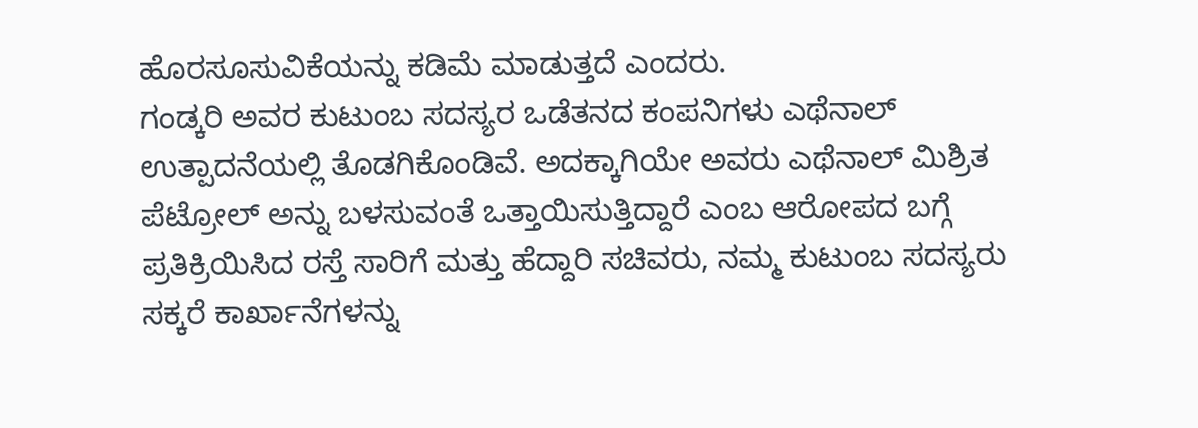ಹೊರಸೂಸುವಿಕೆಯನ್ನು ಕಡಿಮೆ ಮಾಡುತ್ತದೆ ಎಂದರು.
ಗಂಡ್ಕರಿ ಅವರ ಕುಟುಂಬ ಸದಸ್ಯರ ಒಡೆತನದ ಕಂಪನಿಗಳು ಎಥೆನಾಲ್ ಉತ್ಪಾದನೆಯಲ್ಲಿ ತೊಡಗಿಕೊಂಡಿವೆ. ಅದಕ್ಕಾಗಿಯೇ ಅವರು ಎಥೆನಾಲ್ ಮಿಶ್ರಿತ ಪೆಟ್ರೋಲ್ ಅನ್ನು ಬಳಸುವಂತೆ ಒತ್ತಾಯಿಸುತ್ತಿದ್ದಾರೆ ಎಂಬ ಆರೋಪದ ಬಗ್ಗೆ ಪ್ರತಿಕ್ರಿಯಿಸಿದ ರಸ್ತೆ ಸಾರಿಗೆ ಮತ್ತು ಹೆದ್ದಾರಿ ಸಚಿವರು, ನಮ್ಮ ಕುಟುಂಬ ಸದಸ್ಯರು ಸಕ್ಕರೆ ಕಾರ್ಖಾನೆಗಳನ್ನು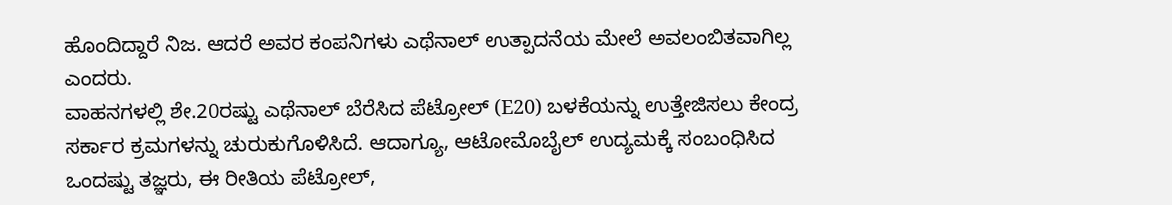ಹೊಂದಿದ್ದಾರೆ ನಿಜ. ಆದರೆ ಅವರ ಕಂಪನಿಗಳು ಎಥೆನಾಲ್ ಉತ್ಪಾದನೆಯ ಮೇಲೆ ಅವಲಂಬಿತವಾಗಿಲ್ಲ ಎಂದರು.
ವಾಹನಗಳಲ್ಲಿ ಶೇ.20ರಷ್ಟು ಎಥೆನಾಲ್ ಬೆರೆಸಿದ ಪೆಟ್ರೋಲ್ (E20) ಬಳಕೆಯನ್ನು ಉತ್ತೇಜಿಸಲು ಕೇಂದ್ರ ಸರ್ಕಾರ ಕ್ರಮಗಳನ್ನು ಚುರುಕುಗೊಳಿಸಿದೆ. ಆದಾಗ್ಯೂ, ಆಟೋಮೊಬೈಲ್ ಉದ್ಯಮಕ್ಕೆ ಸಂಬಂಧಿಸಿದ ಒಂದಷ್ಟು ತಜ್ಞರು, ಈ ರೀತಿಯ ಪೆಟ್ರೋಲ್,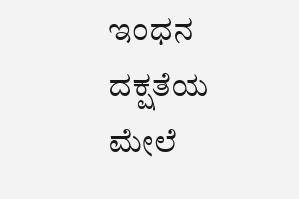ಇಂಧನ ದಕ್ಷತೆಯ ಮೇಲೆ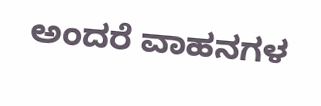ಅಂದರೆ ವಾಹನಗಳ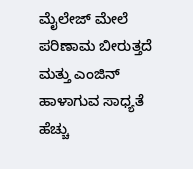ಮೈಲೇಜ್ ಮೇಲೆ ಪರಿಣಾಮ ಬೀರುತ್ತದೆ ಮತ್ತು ಎಂಜಿನ್ ಹಾಳಾಗುವ ಸಾಧ್ಯತೆ ಹೆಚ್ಚು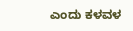ಎಂದು ಕಳವಳ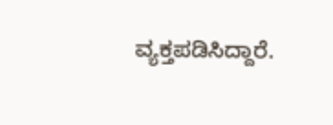ವ್ಯಕ್ತಪಡಿಸಿದ್ದಾರೆ.